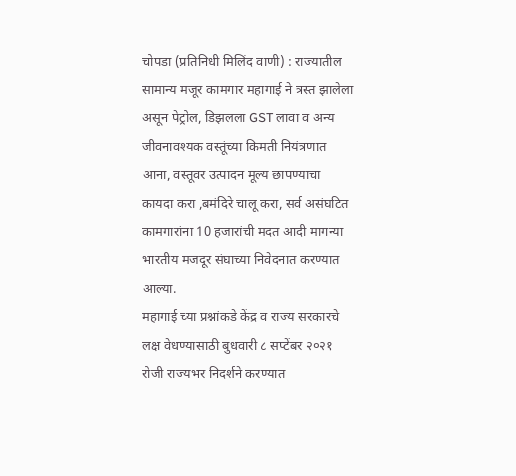चोपडा (प्रतिनिधी मिलिंद वाणी) : राज्यातील सामान्य मजूर कामगार महागाई ने त्रस्त झालेला असून पेट्रोल, डिझलला GST लावा व अन्य जीवनावश्यक वस्तूंच्या किमती नियंत्रणात आना, वस्तूवर उत्पादन मूल्य छापण्याचा कायदा करा ,बमंदिरे चालू करा, सर्व असंघटित कामगारांना 10 हजारांची मदत आदी मागन्या भारतीय मजदूर संघाच्या निवेदनात करण्यात आल्या.
महागाई च्या प्रश्नांकडे केंद्र व राज्य सरकारचे लक्ष वेधण्यासाठी बुधवारी ८ सप्टेंबर २०२१ रोजी राज्यभर निदर्शने करण्यात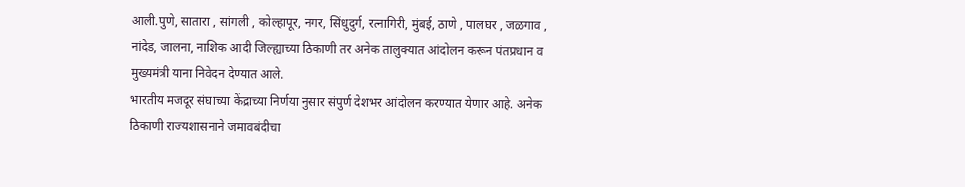आली.पुणे, सातारा , सांगली , कोल्हापूर, नगर, सिंधुदुर्ग, रत्नागिरी, मुंबई, ठाणे , पालघर , जळगाव , नांदेड, जालना, नाशिक आदी जिल्ह्याच्या ठिकाणी तर अनेक तालुक्यात आंदोलन करून पंतप्रधान व मुख्यमंत्री याना निवेदन देण्यात आले.
भारतीय मजदूर संघाच्या केंद्राच्या निर्णया नुसार संपुर्ण देशभर आंदोलन करण्यात येणार आहे. अनेक ठिकाणी राज्यशासनाने जमावबंदीचा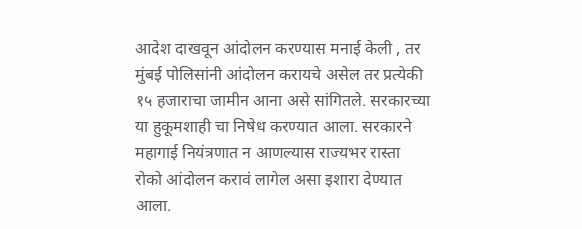आदेश दाखवून आंदोलन करण्यास मनाई केली , तर मुंबई पोलिसांनी आंदोलन करायचे असेल तर प्रत्येकी १५ हजाराचा जामीन आना असे सांगितले. सरकारच्या या हुकूमशाही चा निषेध करण्यात आला. सरकारने महागाई नियंत्रणात न आणल्यास राज्यभर रास्ता रोको आंदोलन करावं लागेल असा इशारा देण्यात आला.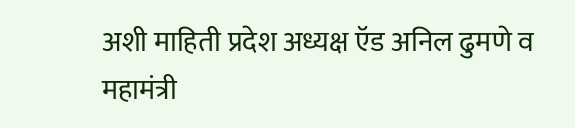अशी माहिती प्रदेश अध्यक्ष ऍड अनिल ढुमणे व महामंत्री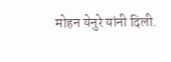मोहन येनुरे यांनी दिली.